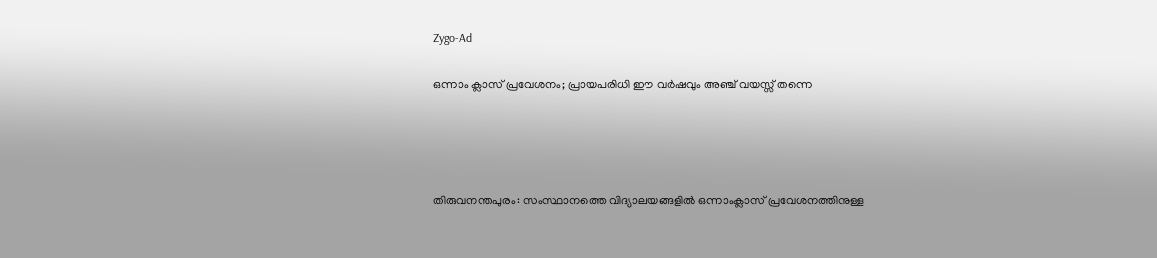Zygo-Ad

ഒന്നാം ക്ലാസ് പ്രവേശനം; പ്രായപരിധി ഈ വര്‍ഷവും അഞ്ച് വയസ്സ് തന്നെ




തിരുവനന്തപുരം: സംസ്ഥാനത്തെ വിദ്യാലയങ്ങളില്‍ ഒന്നാംക്ലാസ് പ്രവേശനത്തിനുള്ള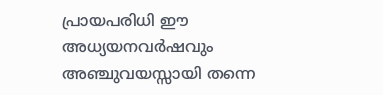പ്രായപരിധി ഈ അധ്യയനവർഷവും അഞ്ചുവയസ്സായി തന്നെ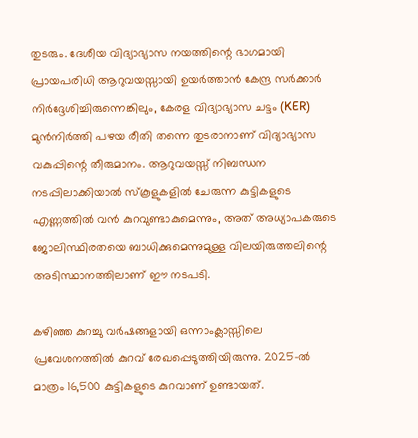തുടരും. ദേശീയ വിദ്യാഭ്യാസ നയത്തിന്റെ ഭാഗമായി പ്രായപരിധി ആറുവയസ്സായി ഉയർത്താൻ കേന്ദ്ര സർക്കാർ നിർദ്ദേശിച്ചിരുന്നെങ്കിലും, കേരള വിദ്യാഭ്യാസ ചട്ടം (KER) മുൻനിർത്തി പഴയ രീതി തന്നെ തുടരാനാണ് വിദ്യാഭ്യാസ വകുപ്പിന്റെ തീരുമാനം. ആറുവയസ്സ് നിബന്ധന നടപ്പിലാക്കിയാൽ സ്കൂളുകളിൽ ചേരുന്ന കുട്ടികളുടെ എണ്ണത്തിൽ വൻ കുറവുണ്ടാകുമെന്നും, അത് അധ്യാപകരുടെ ജോലിസ്ഥിരതയെ ബാധിക്കുമെന്നുമുള്ള വിലയിരുത്തലിന്റെ അടിസ്ഥാനത്തിലാണ് ഈ നടപടി.

കഴിഞ്ഞ കുറച്ചു വർഷങ്ങളായി ഒന്നാംക്ലാസ്സിലെ പ്രവേശനത്തിൽ കുറവ് രേഖപ്പെടുത്തിയിരുന്നു. 2025-ൽ മാത്രം 16,500 കുട്ടികളുടെ കുറവാണ് ഉണ്ടായത്.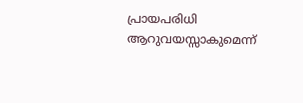പ്രായപരിധി ആറുവയസ്സാകുമെന്ന്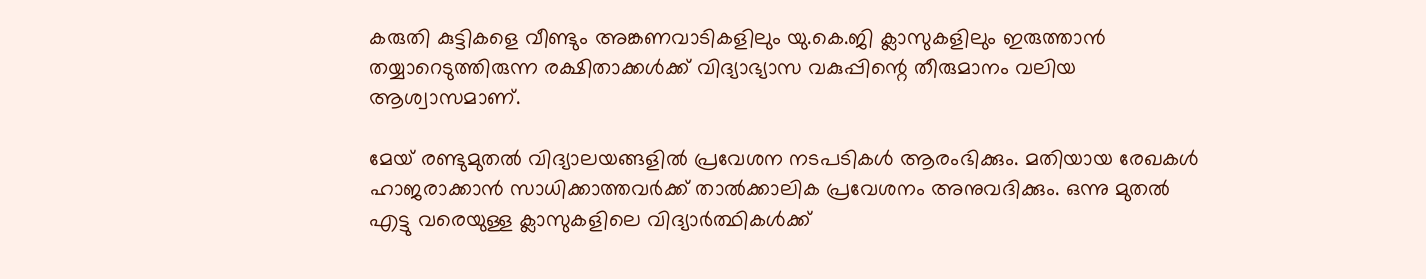കരുതി കുട്ടികളെ വീണ്ടും അങ്കണവാടികളിലും യു.കെ.ജി ക്ലാസുകളിലും ഇരുത്താൻ തയ്യാറെടുത്തിരുന്ന രക്ഷിതാക്കൾക്ക് വിദ്യാഭ്യാസ വകുപ്പിന്റെ തീരുമാനം വലിയ ആശ്വാസമാണ്.

മേയ് രണ്ടുമുതൽ വിദ്യാലയങ്ങളിൽ പ്രവേശന നടപടികൾ ആരംഭിക്കും. മതിയായ രേഖകൾ ഹാജരാക്കാൻ സാധിക്കാത്തവർക്ക് താൽക്കാലിക പ്രവേശനം അനുവദിക്കും. ഒന്നു മുതൽ എട്ടു വരെയുള്ള ക്ലാസുകളിലെ വിദ്യാർത്ഥികൾക്ക്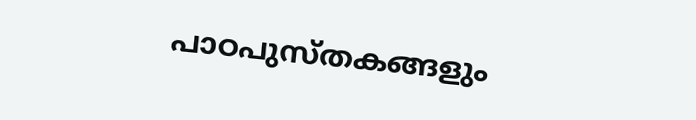പാഠപുസ്തകങ്ങളും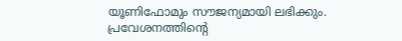യൂണിഫോമും സൗജന്യമായി ലഭിക്കും. പ്രവേശനത്തിന്റെ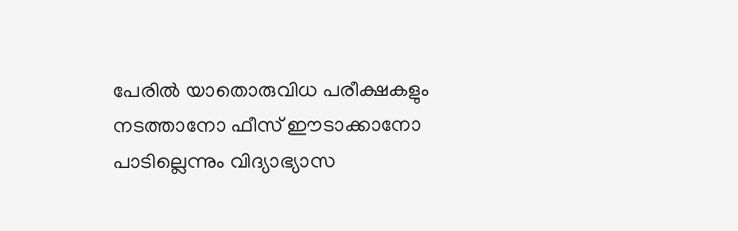പേരിൽ യാതൊരുവിധ പരീക്ഷകളും നടത്താനോ ഫീസ് ഈടാക്കാനോ പാടില്ലെന്നും വിദ്യാഭ്യാസ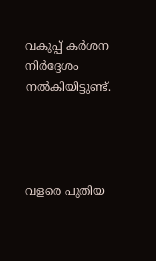വകുപ്പ് കർശന നിർദ്ദേശം നൽകിയിട്ടുണ്ട്.




വളരെ പുതിയ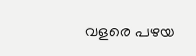വളരെ പഴയ